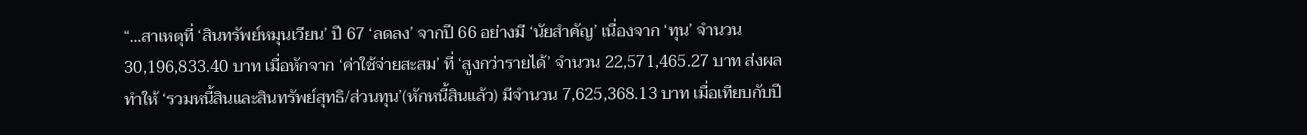“…สาเหตุที่ ‘สินทรัพย์หมุนเวียน’ ปี 67 ‘ลดลง’ จากปี 66 อย่างมี ‘นัยสำคัญ’ เนื่องจาก ‘ทุน’ จำนวน 30,196,833.40 บาท เมื่อหักจาก ‘ค่าใช้จ่ายสะสม’ ที่ ‘สูงกว่ารายได้’ จำนวน 22,571,465.27 บาท ส่งผลทำให้ ‘รวมหนี้สินและสินทรัพย์สุทธิ/ส่วนทุน’(หักหนี้สินแล้ว) มีจำนวน 7,625,368.13 บาท เมื่อเทียบกับปี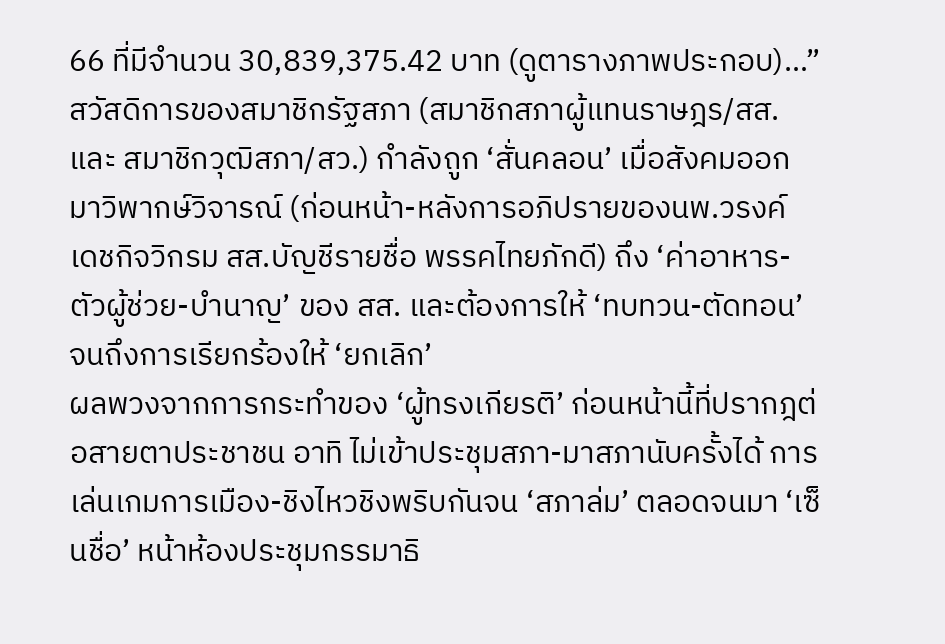66 ที่มีจำนวน 30,839,375.42 บาท (ดูตารางภาพประกอบ)…”
สวัสดิการของสมาชิกรัฐสภา (สมาชิกสภาผู้แทนราษฎร/สส. และ สมาชิกวุฒิสภา/สว.) กำลังถูก ‘สั่นคลอน’ เมื่อสังคมออกมาวิพากษ์วิจารณ์ (ก่อนหน้า-หลังการอภิปรายของนพ.วรงค์ เดชกิจวิกรม สส.บัญชีรายชื่อ พรรคไทยภักดี) ถึง ‘ค่าอาหาร-ตัวผู้ช่วย-บำนาญ’ ของ สส. และต้องการให้ ‘ทบทวน-ตัดทอน’ จนถึงการเรียกร้องให้ ‘ยกเลิก’
ผลพวงจากการกระทำของ ‘ผู้ทรงเกียรติ’ ก่อนหน้านี้ที่ปรากฎต่อสายตาประชาชน อาทิ ไม่เข้าประชุมสภา-มาสภานับครั้งได้ การเล่นเกมการเมือง-ชิงไหวชิงพริบกันจน ‘สภาล่ม’ ตลอดจนมา ‘เซ็นชื่อ’ หน้าห้องประชุมกรรมาธิ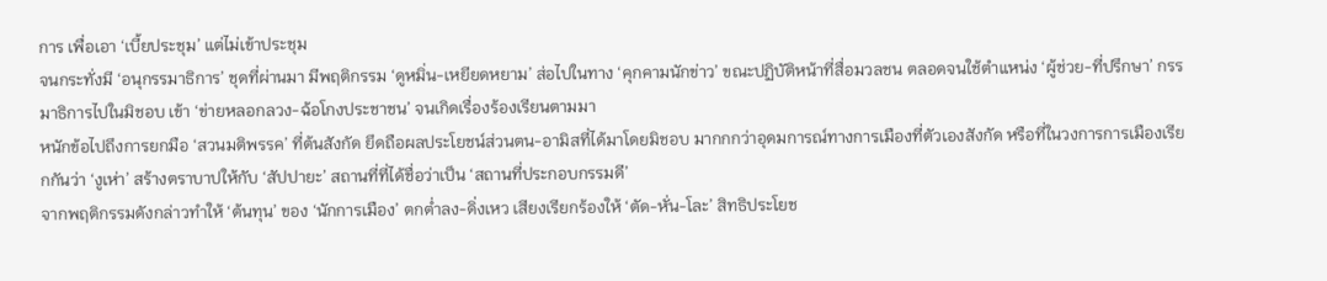การ เพื่อเอา ‘เบี้ยประชุม’ แต่ไม่เข้าประชุม
จนกระทั่งมี ‘อนุกรรมาธิการ’ ชุดที่ผ่านมา มีพฤติกรรม ‘ดูหมิ่น-เหยียดหยาม’ ส่อไปในทาง ‘คุกคามนักข่าว’ ขณะปฏิบัติหน้าที่สื่อมวลชน ตลอดจนใช้ตำแหน่ง ‘ผู้ช่วย-ที่ปรึกษา’ กรรมาธิการไปในมิชอบ เข้า ‘ข่ายหลอกลวง-ฉ้อโกงประชาชน’ จนเกิดเรื่องร้องเรียนตามมา
หนักข้อไปถึงการยกมือ ‘สวนมติพรรค’ ที่ต้นสังกัด ยึดถือผลประโยชน์ส่วนตน-อามิสที่ได้มาโดยมิชอบ มากกกว่าอุดมการณ์ทางการเมืองที่ตัวเองสังกัด หรือที่ในวงการการเมืองเรียกกันว่า ‘งูเห่า’ สร้างตราบาปให้กับ ‘สัปปายะ’ สถานที่ที่ได้ชื่อว่าเป็น ‘สถานที่ประกอบกรรมดี’
จากพฤติกรรมดังกล่าวทำให้ ‘ต้นทุน’ ของ ‘นักการเมือง’ ตกต่ำลง-ดิ่งเหว เสียงเรียกร้องให้ ‘ตัด-หั่น-โละ’ สิทธิประโยช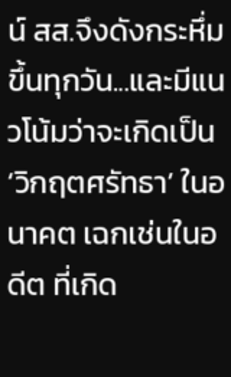น์ สส.จึงดังกระหึ่มขึ้นทุกวัน...และมีแนวโน้มว่าจะเกิดเป็น ‘วิกฤตศรัทธา’ ในอนาคต เฉกเช่นในอดีต ที่เกิด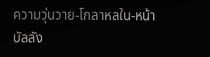ความวุ่นวาย-โกลาหลใน-หน้าบัลลัง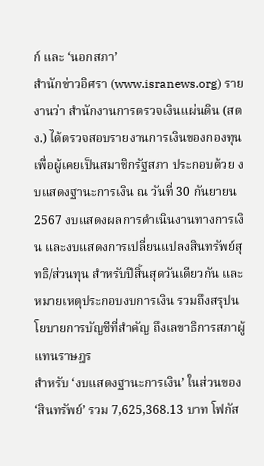ก์ และ ‘นอกสภา’
สำนักข่าวอิศรา (www.isranews.org) รายงานว่า สำนักงานการตรวจเงินแผ่นดิน (สตง.) ได้ตรวจสอบรายงานการเงินของกองทุนเพื่อผู้เคยเป็นสมาชิกรัฐสภา ประกอบด้วย งบแสดงฐานะการเงิน ณ วันที่ 30 กันยายน 2567 งบแสดงผลการดำเนินงานทางการเงิน และงบแสดงการเปลี่ยนแปลงสินทรัพย์สุทธิ/ส่วนทุน สำหรับปีสิ้นสุดวันเดียวกัน และหมายเหตุประกอบงบการเงิน รวมถึงสรุปนโยบายการบัญชีที่สำคัญ ถึงเลขาธิการสภาผู้แทนราษฎร
สำหรับ ‘งบแสดงฐานะการเงิน’ ในส่วนของ ‘สินทรัพย์’ รวม 7,625,368.13 บาท โฟกัส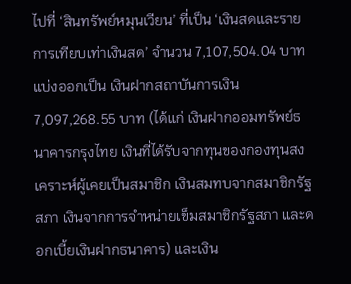ไปที่ ‘สินทรัพย์หมุนเวียน’ ที่เป็น ‘เงินสดและรายการเทียบเท่าเงินสด’ จำนวน 7,107,504.04 บาท แบ่งออกเป็น เงินฝากสถาบันการเงิน 7,097,268.55 บาท (ได้แก่ เงินฝากออมทรัพย์ธนาคารกรุงไทย เงินที่ได้รับจากทุนของกองทุนสงเคราะห์ผู้เคยเป็นสมาชิก เงินสมทบจากสมาชิกรัฐสภา เงินจากการจำหน่ายเข็มสมาชิกรัฐสภา และดอกเบี้ยเงินฝากธนาคาร) และเงิน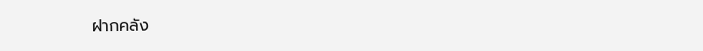ฝากคลัง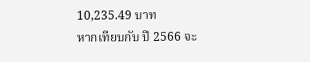10,235.49 บาท
หากเทียบกับ ปี 2566 จะ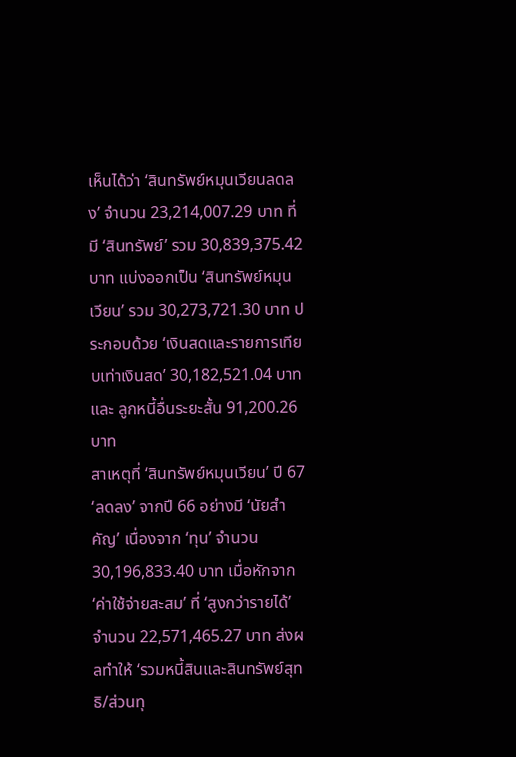เห็นได้ว่า ‘สินทรัพย์หมุนเวียนลดลง’ จำนวน 23,214,007.29 บาท ที่มี ‘สินทรัพย์’ รวม 30,839,375.42 บาท แบ่งออกเป็น ‘สินทรัพย์หมุนเวียน’ รวม 30,273,721.30 บาท ประกอบด้วย ‘เงินสดและรายการเทียบเท่าเงินสด’ 30,182,521.04 บาท และ ลูกหนี้อื่นระยะสั้น 91,200.26 บาท
สาเหตุที่ ‘สินทรัพย์หมุนเวียน’ ปี 67 ‘ลดลง’ จากปี 66 อย่างมี ‘นัยสำคัญ’ เนื่องจาก ‘ทุน’ จำนวน 30,196,833.40 บาท เมื่อหักจาก ‘ค่าใช้จ่ายสะสม’ ที่ ‘สูงกว่ารายได้’ จำนวน 22,571,465.27 บาท ส่งผลทำให้ ‘รวมหนี้สินและสินทรัพย์สุทธิ/ส่วนทุ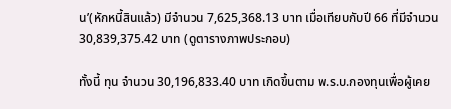น’(หักหนี้สินแล้ว) มีจำนวน 7,625,368.13 บาท เมื่อเทียบกับปี 66 ที่มีจำนวน 30,839,375.42 บาท (ดูตารางภาพประกอบ)

ทั้งนี้ ทุน จำนวน 30,196,833.40 บาท เกิดขึ้นตาม พ.ร.บ.กองทุนเพื่อผู้เคย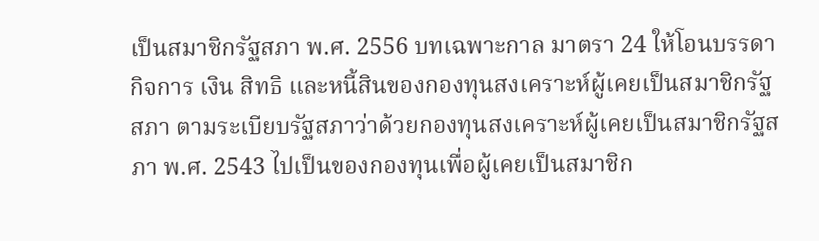เป็นสมาชิกรัฐสภา พ.ศ. 2556 บทเฉพาะกาล มาตรา 24 ให้โอนบรรดากิจการ เงิน สิทธิ และหนี้สินของกองทุนสงเคราะห์ผู้เคยเป็นสมาชิกรัฐสภา ตามระเบียบรัฐสภาว่าด้วยกองทุนสงเคราะห์ผู้เคยเป็นสมาชิกรัฐสภา พ.ศ. 2543 ไปเป็นของกองทุนเพื่อผู้เคยเป็นสมาชิก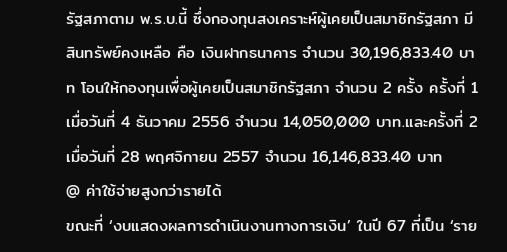รัฐสภาตาม พ.ร.บ.นี้ ซึ่งกองทุนสงเคราะห์ผู้เคยเป็นสมาชิกรัฐสภา มีสินทรัพย์คงเหลือ คือ เงินฝากธนาคาร จำนวน 30,196,833.40 บาท โอนให้กองทุนเพื่อผู้เคยเป็นสมาชิกรัฐสภา จำนวน 2 ครั้ง ครั้งที่ 1 เมื่อวันที่ 4 ธันวาคม 2556 จำนวน 14,050,000 บาท.และครั้งที่ 2 เมื่อวันที่ 28 พฤศจิกายน 2557 จำนวน 16,146,833.40 บาท
@ ค่าใช้จ่ายสูงกว่ารายได้
ขณะที่ ‘งบแสดงผลการดำเนินงานทางการเงิน’ ในปี 67 ที่เป็น ‘ราย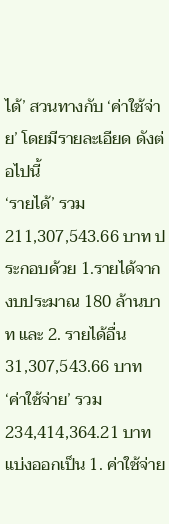ได้’ สวนทางกับ ‘ค่าใช้จ่าย’ โดยมีรายละเอียด ดังต่อไปนี้
‘รายได้’ รวม 211,307,543.66 บาท ประกอบด้วย 1.รายได้จากงบประมาณ 180 ล้านบาท และ 2. รายได้อื่น 31,307,543.66 บาท
‘ค่าใช้จ่าย’ รวม 234,414,364.21 บาท แบ่งออกเป็น 1. ค่าใช้จ่าย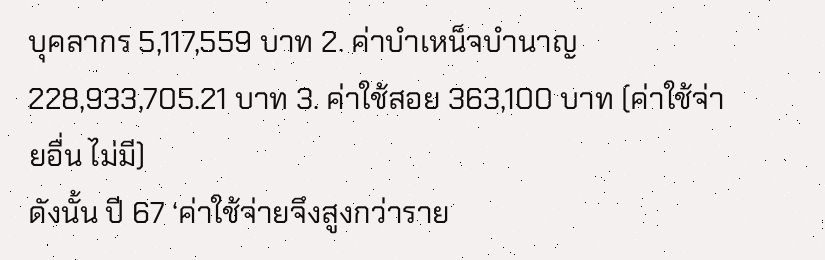บุคลากร 5,117,559 บาท 2. ค่าบำเหน็จบำนาญ 228,933,705.21 บาท 3. ค่าใช้สอย 363,100 บาท (ค่าใช้จ่ายอื่น ไม่มี)
ดังนั้น ปี 67 ‘ค่าใช้จ่ายจึงสูงกว่าราย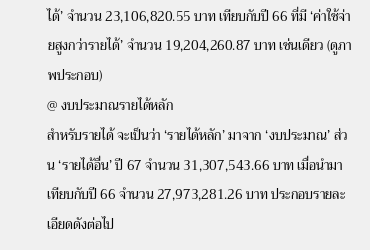ได้’ จำนวน 23,106,820.55 บาท เทียบกับปี 66 ที่มี ‘ค่าใช้จ่ายสูงกว่ารายได้’ จำนวน 19,204,260.87 บาท เช่นเดียว (ดูภาพประกอบ)
@ งบประมาณรายได้หลัก
สำหรับรายได้ จะเป็นว่า ‘รายได้หลัก’ มาจาก ‘งบประมาณ’ ส่วน ‘รายได้อื่น’ ปี 67 จำนวน 31,307,543.66 บาท เมื่อนำมาเทียบกับปี 66 จำนวน 27,973,281.26 บาท ประกอบรายละเอียดดังต่อไป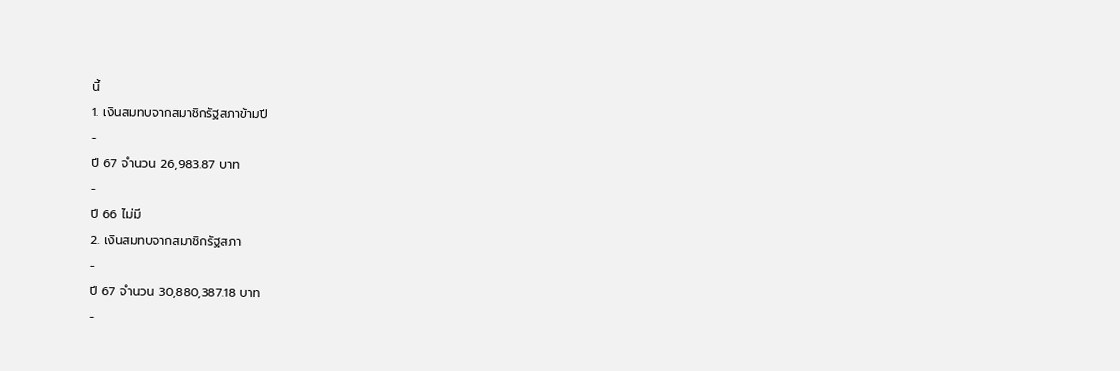นี้
1. เงินสมทบจากสมาชิกรัฐสภาข้ามปี
-
ปี 67 จำนวน 26,983.87 บาท
-
ปี 66 ไม่มี
2. เงินสมทบจากสมาชิกรัฐสภา
-
ปี 67 จำนวน 30,880,387.18 บาท
-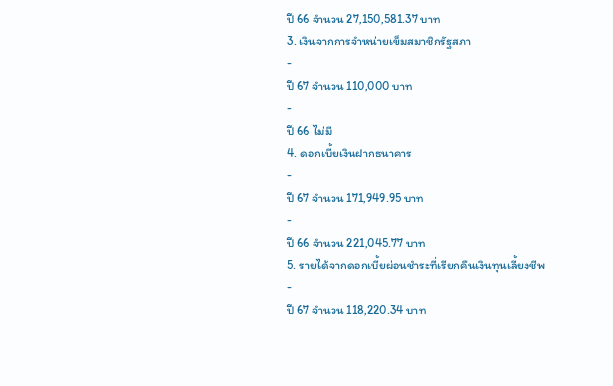ปี 66 จำนวน 27,150,581.37 บาท
3. เงินจากการจำหน่ายเข็มสมาชิกรัฐสภา
-
ปี 67 จำนวน 110,000 บาท
-
ปี 66 ไม่มี
4. ดอกเบี้ยเงินฝากธนาคาร
-
ปี 67 จำนวน 171,949.95 บาท
-
ปี 66 จำนวน 221,045.77 บาท
5. รายได้จากดอกเบี้ยผ่อนชำระที่เรียกคืนเงินทุนเลี้ยงชีพ
-
ปี 67 จำนวน 118,220.34 บาท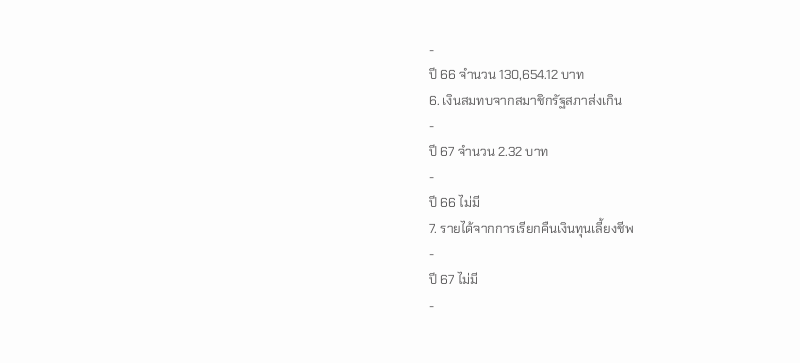-
ปี 66 จำนวน 130,654.12 บาท
6. เงินสมทบจากสมาชิกรัฐสภาส่งเกิน
-
ปี 67 จำนวน 2.32 บาท
-
ปี 66 ไม่มี
7. รายได้จากการเรียกคืนเงินทุนเลี้ยงชีพ
-
ปี 67 ไม่มี
-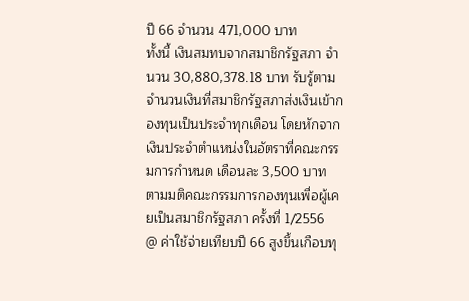ปี 66 จำนวน 471,000 บาท
ทั้งนี้ เงินสมทบจากสมาชิกรัฐสภา จำนวน 30,880,378.18 บาท รับรู้ตามจำนวนเงินที่สมาชิกรัฐสภาส่งเงินเข้ากองทุนเป็นประจำทุกเดือน โดยหักจากเงินประจำตำแหน่งในอัตราที่คณะกรรมการกำหนด เดือนละ 3,500 บาท ตามมติคณะกรรมการกองทุนเพื่อผู้เคยเป็นสมาชิกรัฐสภา ครั้งที่ 1/2556
@ ค่าใช้จ่ายเทียบปี 66 สูงขึ้นเกือบทุ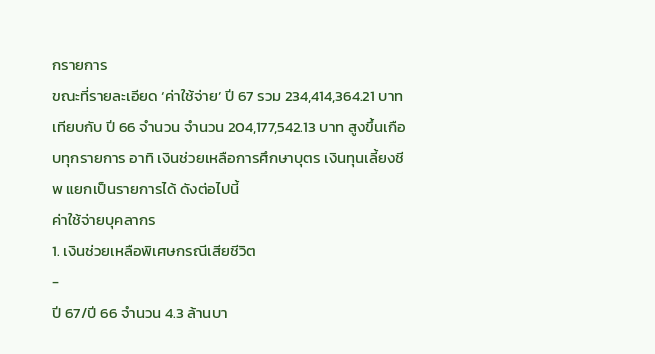กรายการ
ขณะที่รายละเอียด ‘ค่าใช้จ่าย’ ปี 67 รวม 234,414,364.21 บาท เทียบกับ ปี 66 จำนวน จำนวน 204,177,542.13 บาท สูงขึ้นเกือบทุกรายการ อาทิ เงินช่วยเหลือการศึกษาบุตร เงินทุนเลี้ยงชีพ แยกเป็นรายการได้ ดังต่อไปนี้
ค่าใช้จ่ายบุคลากร
1. เงินช่วยเหลือพิเศษกรณีเสียชีวิต
-
ปี 67/ปี 66 จำนวน 4.3 ล้านบา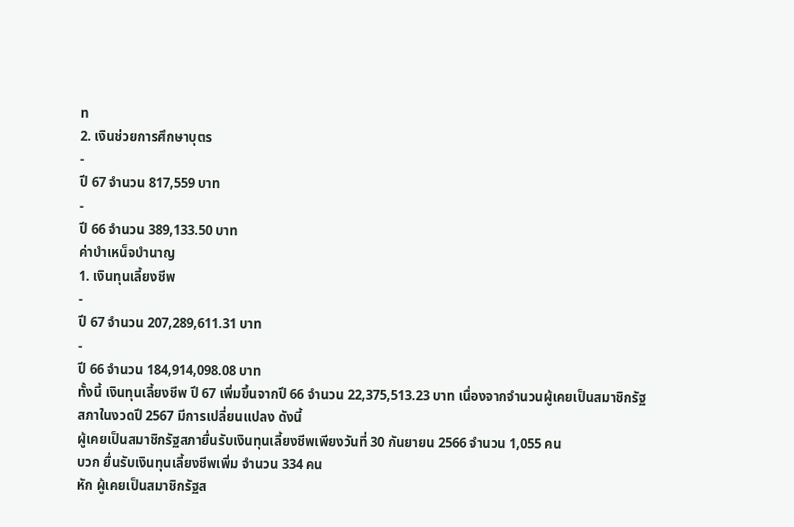ท
2. เงินช่วยการศึกษาบุตร
-
ปี 67 จำนวน 817,559 บาท
-
ปี 66 จำนวน 389,133.50 บาท
ค่าบำเหน็จบำนาญ
1. เงินทุนเลี้ยงชีพ
-
ปี 67 จำนวน 207,289,611.31 บาท
-
ปี 66 จำนวน 184,914,098.08 บาท
ทั้งนี้ เงินทุนเลี้ยงชีพ ปี 67 เพิ่มขึ้นจากปี 66 จำนวน 22,375,513.23 บาท เนื่องจากจำนวนผู้เคยเป็นสมาชิกรัฐสภาในงวดปี 2567 มีการเปลี่ยนแปลง ดังนี้
ผู้เคยเป็นสมาชิกรัฐสภายื่นรับเงินทุนเลี้ยงชีพเพียงวันที่ 30 กันยายน 2566 จำนวน 1,055 คน
บวก ยื่นรับเงินทุนเลี้ยงชีพเพิ่ม จำนวน 334 คน
หัก ผู้เคยเป็นสมาชิกรัฐส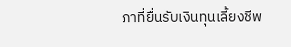ภาที่ยื่นรับเงินทุนเลี้ยงชีพ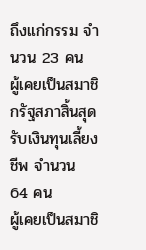ถึงแก่กรรม จำนวน 23 คน
ผู้เคยเป็นสมาชิกรัฐสภาสิ้นสุดรับเงินทุนเลี้ยงชีพ จำนวน 64 คน
ผู้เคยเป็นสมาชิ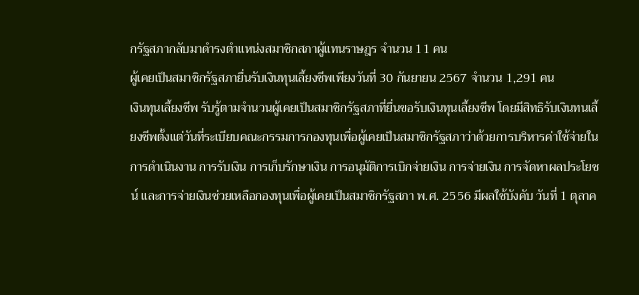กรัฐสภากลับมาดำรงตำแหน่งสมาชิกสภาผู้แทนราษฎร จำนวน 11 คน
ผู้เคยเป็นสมาชิกรัฐสภายื่นรับเงินทุนเลี้ยงชีพเพียงวันที่ 30 กันยายน 2567 จำนวน 1,291 คน
เงินทุนเลี้ยงชีพ รับรู้ตามจำนวนผู้เคยเป็นสมาชิกรัฐสภาที่ยื่นขอรับเงินทุนเลี้ยงชีพ โดยมีสิทธิรับเงินทนเลี้ยงชีพตั้งแต่วันที่ระเบียบคณะกรรมการกองทุนเพื่อผู้เคยเป็นสมาชิกรัฐสภาว่าด้วยการบริหารค่าใช้จ่ายในการดำเนินงาน การรับเงิน การเก็บรักษาเงิน การอนุมัติการเบิกจ่ายเงิน การจ่ายเงิน การจัดหาผลประโยชน์ และการจ่ายเงินช่วยเหลือกองทุนเพื่อผู้เคยเป็นสมาชิกรัฐสภา พ.ศ. 2556 มีผลใช้บังคับ วันที่ 1 ตุลาค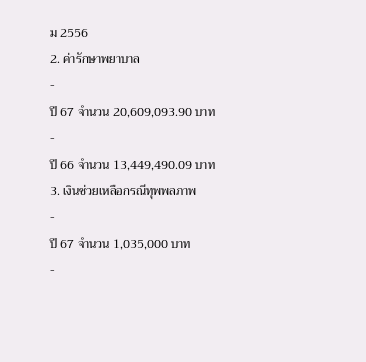ม 2556
2. ค่ารักษาพยาบาล
-
ปี 67 จำนวน 20,609,093.90 บาท
-
ปี 66 จำนวน 13,449,490.09 บาท
3. เงินช่วยเหลือกรณีทุพพลภาพ
-
ปี 67 จำนวน 1,035,000 บาท
-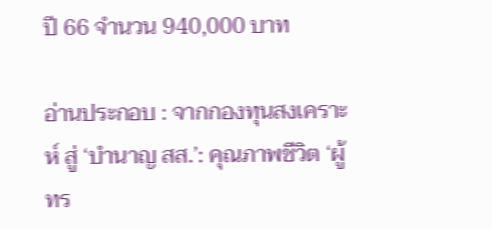ปี 66 จำนวน 940,000 บาท

อ่านประกอบ : จากกองทุนสงเคราะห์ สู่ ‘บำนาญ สส.’: คุณภาพชีวิต ‘ผู้ทร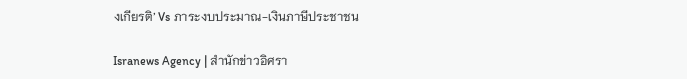งเกียรติ’ Vs ภาระงบประมาณ-เงินภาษีประชาชน

Isranews Agency | สำนักข่าวอิศรา